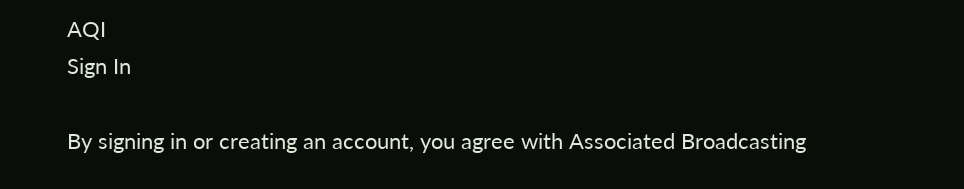AQI
Sign In

By signing in or creating an account, you agree with Associated Broadcasting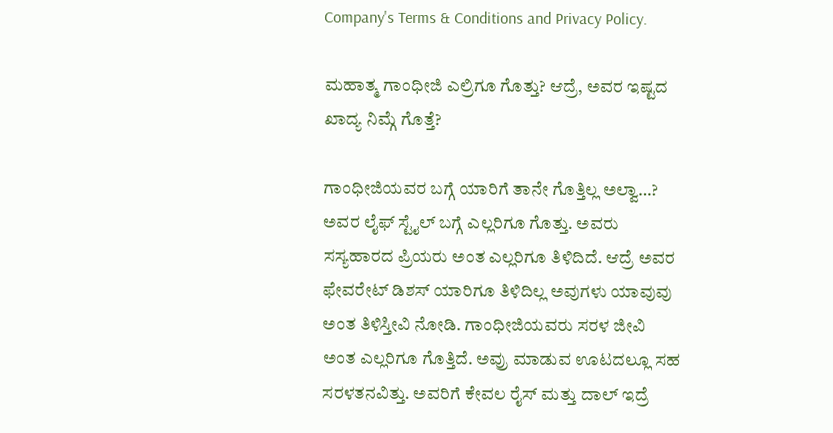Company's Terms & Conditions and Privacy Policy.

ಮಹಾತ್ಮ ಗಾಂಧೀಜಿ ಎಲ್ರಿಗೂ ಗೊತ್ತು? ಆದ್ರೆ, ಅವರ ಇಷ್ಟದ ಖಾದ್ಯ ನಿಮ್ಗೆ ಗೊತ್ತೆ?

ಗಾಂಧೀಜಿಯವರ ಬಗ್ಗೆ ಯಾರಿಗೆ ತಾನೇ ಗೊತ್ತಿಲ್ಲ ಅಲ್ವಾ…? ಅವರ ಲೈಫ್ ಸ್ಟೈಲ್ ಬಗ್ಗೆ ಎಲ್ಲರಿಗೂ ಗೊತ್ತು. ಅವರು ಸಸ್ಯಹಾರದ ಪ್ರಿಯರು ಅಂತ ಎಲ್ಲರಿಗೂ ತಿಳಿದಿದೆ. ಆದ್ರೆ ಅವರ ಫೇವರೇಟ್ ಡಿಶಸ್ ಯಾರಿಗೂ ತಿಳಿದಿಲ್ಲ ಅವುಗಳು ಯಾವುವು ಅಂತ ತಿಳಿಸ್ತೀವಿ ನೋಡಿ. ಗಾಂಧೀಜಿಯವರು ಸರಳ ಜೀವಿ ಅಂತ ಎಲ್ಲರಿಗೂ ಗೊತ್ತಿದೆ. ಅವ್ರು ಮಾಡುವ ಊಟದಲ್ಲೂ ಸಹ ಸರಳತನವಿತ್ತು. ಅವರಿಗೆ ಕೇವಲ ರೈಸ್ ಮತ್ತು ದಾಲ್ ಇದ್ರೆ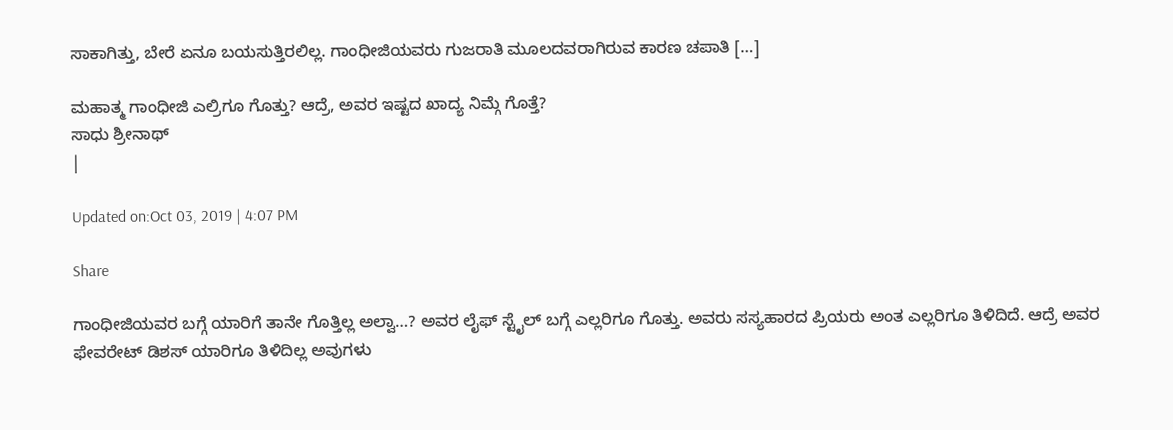ಸಾಕಾಗಿತ್ತು, ಬೇರೆ ಏನೂ ಬಯಸುತ್ತಿರಲಿಲ್ಲ. ಗಾಂಧೀಜಿಯವರು ಗುಜರಾತಿ ಮೂಲದವರಾಗಿರುವ ಕಾರಣ ಚಪಾತಿ […]

ಮಹಾತ್ಮ ಗಾಂಧೀಜಿ ಎಲ್ರಿಗೂ ಗೊತ್ತು? ಆದ್ರೆ, ಅವರ ಇಷ್ಟದ ಖಾದ್ಯ ನಿಮ್ಗೆ ಗೊತ್ತೆ?
ಸಾಧು ಶ್ರೀನಾಥ್
|

Updated on:Oct 03, 2019 | 4:07 PM

Share

ಗಾಂಧೀಜಿಯವರ ಬಗ್ಗೆ ಯಾರಿಗೆ ತಾನೇ ಗೊತ್ತಿಲ್ಲ ಅಲ್ವಾ…? ಅವರ ಲೈಫ್ ಸ್ಟೈಲ್ ಬಗ್ಗೆ ಎಲ್ಲರಿಗೂ ಗೊತ್ತು. ಅವರು ಸಸ್ಯಹಾರದ ಪ್ರಿಯರು ಅಂತ ಎಲ್ಲರಿಗೂ ತಿಳಿದಿದೆ. ಆದ್ರೆ ಅವರ ಫೇವರೇಟ್ ಡಿಶಸ್ ಯಾರಿಗೂ ತಿಳಿದಿಲ್ಲ ಅವುಗಳು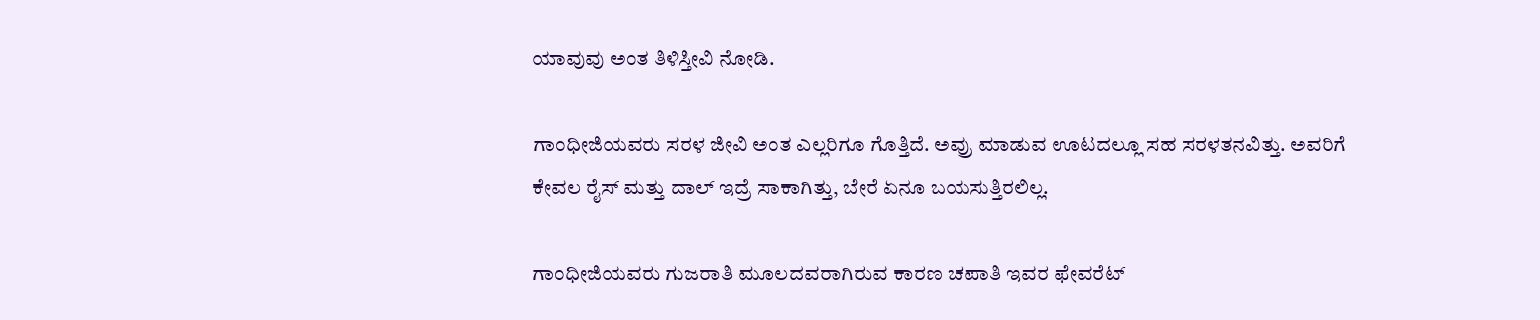ಯಾವುವು ಅಂತ ತಿಳಿಸ್ತೀವಿ ನೋಡಿ.

ಗಾಂಧೀಜಿಯವರು ಸರಳ ಜೀವಿ ಅಂತ ಎಲ್ಲರಿಗೂ ಗೊತ್ತಿದೆ. ಅವ್ರು ಮಾಡುವ ಊಟದಲ್ಲೂ ಸಹ ಸರಳತನವಿತ್ತು. ಅವರಿಗೆ ಕೇವಲ ರೈಸ್ ಮತ್ತು ದಾಲ್ ಇದ್ರೆ ಸಾಕಾಗಿತ್ತು, ಬೇರೆ ಏನೂ ಬಯಸುತ್ತಿರಲಿಲ್ಲ.

ಗಾಂಧೀಜಿಯವರು ಗುಜರಾತಿ ಮೂಲದವರಾಗಿರುವ ಕಾರಣ ಚಪಾತಿ ಇವರ ಫೇವರೆಟ್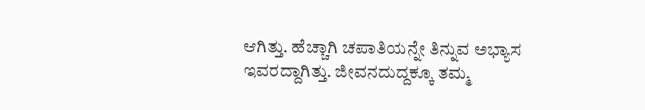ಆಗಿತ್ತು. ಹೆಚ್ಚಾಗಿ ಚಪಾತಿಯನ್ನೇ ತಿನ್ನುವ ಅಭ್ಯಾಸ ಇವರದ್ದಾಗಿತ್ತು. ಜೀವನದುದ್ದಕ್ಕೂ ತಮ್ಮ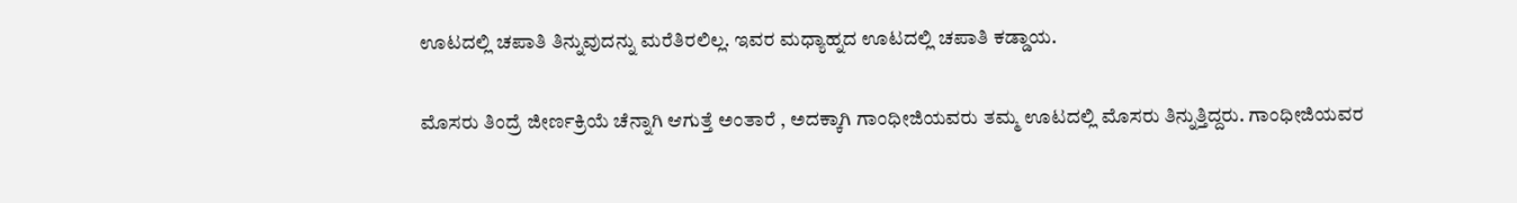ಊಟದಲ್ಲಿ ಚಪಾತಿ ತಿನ್ನುವುದನ್ನು ಮರೆತಿರಲಿಲ್ಲ. ಇವರ ಮಧ್ಯಾಹ್ನದ ಊಟದಲ್ಲಿ ಚಪಾತಿ ಕಡ್ಡಾಯ.

ಮೊಸರು ತಿಂದ್ರೆ ಜೀರ್ಣಕ್ರಿಯೆ ಚೆನ್ನಾಗಿ ಆಗುತ್ತೆ ಅಂತಾರೆ , ಅದಕ್ಕಾಗಿ ಗಾಂಧೀಜಿಯವರು ತಮ್ಮ ಊಟದಲ್ಲಿ ಮೊಸರು ತಿನ್ನುತ್ತಿದ್ದರು. ಗಾಂಧೀಜಿಯವರ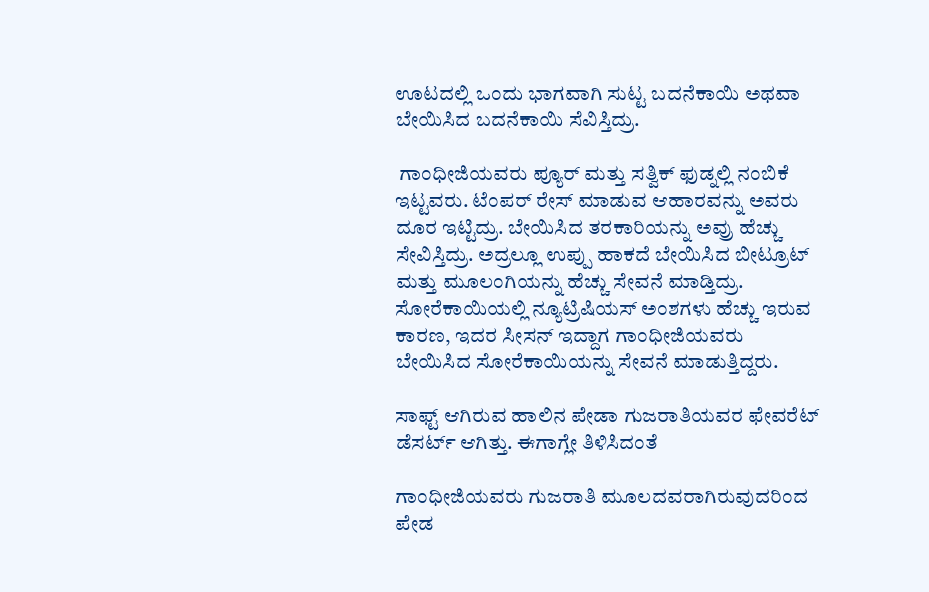ಊಟದಲ್ಲಿ ಒಂದು ಭಾಗವಾಗಿ ಸುಟ್ಟ ಬದನೆಕಾಯಿ ಅಥವಾ ಬೇಯಿಸಿದ ಬದನೆಕಾಯಿ ಸೆವಿಸ್ತಿದ್ರು.

 ಗಾಂಧೀಜಿಯವರು ಪ್ಯೂರ್ ಮತ್ತು ಸತ್ವಿಕ್ ಫುಡ್ನಲ್ಲಿ ನಂಬಿಕೆ ಇಟ್ಟವರು. ಟೆಂಪರ್ ರೇಸ್ ಮಾಡುವ ಆಹಾರವನ್ನು ಅವರು ದೂರ ಇಟ್ಟಿದ್ರು. ಬೇಯಿಸಿದ ತರಕಾರಿಯನ್ನು ಅವ್ರು ಹೆಚ್ಚು ಸೇವಿಸ್ತಿದ್ರು. ಅದ್ರಲ್ಲೂ ಉಪ್ಪು ಹಾಕದೆ ಬೇಯಿಸಿದ ಬೀಟ್ರೂಟ್ ಮತ್ತು ಮೂಲಂಗಿಯನ್ನು ಹೆಚ್ಚು ಸೇವನೆ ಮಾಡ್ತಿದ್ರು. ಸೋರೆಕಾಯಿಯಲ್ಲಿ ನ್ಯೂಟ್ರಿಷಿಯಸ್ ಅಂಶಗಳು ಹೆಚ್ಚು ಇರುವ ಕಾರಣ, ಇದರ ಸೀಸನ್ ಇದ್ದಾಗ ಗಾಂಧೀಜಿಯವರು ಬೇಯಿಸಿದ ಸೋರೆಕಾಯಿಯನ್ನು ಸೇವನೆ ಮಾಡುತ್ತಿದ್ದರು.

ಸಾಫ್ಟ್ ಆಗಿರುವ ಹಾಲಿನ ಪೇಡಾ ಗುಜರಾತಿಯವರ ಫೇವರೆಟ್ ಡೆಸರ್ಟ್ ಆಗಿತ್ತು. ಈಗಾಗ್ಲೇ ತಿಳಿಸಿದಂತೆ

ಗಾಂಧೀಜಿಯವರು ಗುಜರಾತಿ ಮೂಲದವರಾಗಿರುವುದರಿಂದ ಪೇಡ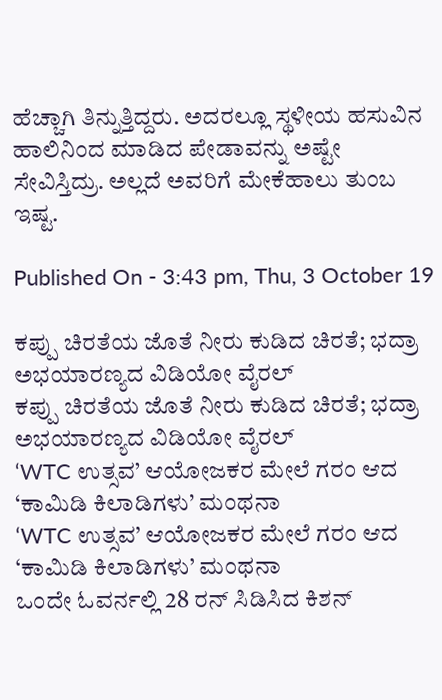ಹೆಚ್ಚಾಗಿ ತಿನ್ನುತ್ತಿದ್ದರು. ಅದರಲ್ಲೂ ಸ್ಥಳೀಯ ಹಸುವಿನ ಹಾಲಿನಿಂದ ಮಾಡಿದ ಪೇಡಾವನ್ನು ಅಷ್ಟೇ ಸೇವಿಸ್ತಿದ್ರು. ಅಲ್ಲದೆ ಅವರಿಗೆ ಮೇಕೆಹಾಲು ತುಂಬ ಇಷ್ಟ.

Published On - 3:43 pm, Thu, 3 October 19

ಕಪ್ಪು ಚಿರತೆಯ ಜೊತೆ ನೀರು ಕುಡಿದ ಚಿರತೆ; ಭದ್ರಾ ಅಭಯಾರಣ್ಯದ ವಿಡಿಯೋ ವೈರಲ್
ಕಪ್ಪು ಚಿರತೆಯ ಜೊತೆ ನೀರು ಕುಡಿದ ಚಿರತೆ; ಭದ್ರಾ ಅಭಯಾರಣ್ಯದ ವಿಡಿಯೋ ವೈರಲ್
‘WTC ಉತ್ಸವ’ ಆಯೋಜಕರ ಮೇಲೆ ಗರಂ ಆದ ‘ಕಾಮಿಡಿ ಕಿಲಾಡಿಗಳು’ ಮಂಥನಾ
‘WTC ಉತ್ಸವ’ ಆಯೋಜಕರ ಮೇಲೆ ಗರಂ ಆದ ‘ಕಾಮಿಡಿ ಕಿಲಾಡಿಗಳು’ ಮಂಥನಾ
ಒಂದೇ ಓವರ್ನಲ್ಲಿ 28 ರನ್ ಸಿಡಿಸಿದ ಕಿಶನ್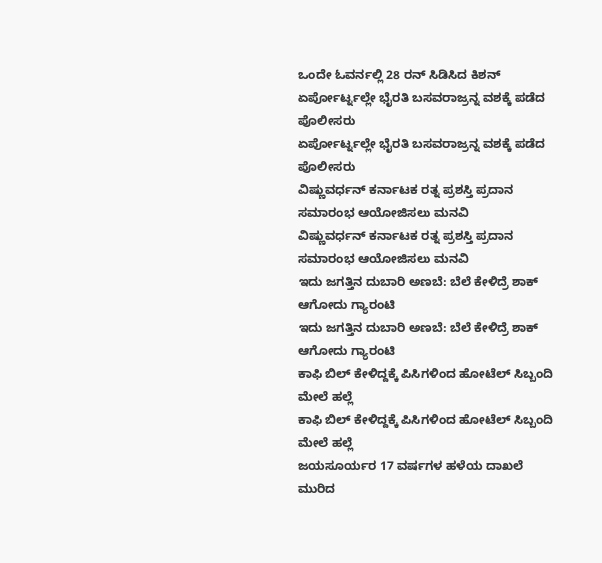ಒಂದೇ ಓವರ್ನಲ್ಲಿ 28 ರನ್ ಸಿಡಿಸಿದ ಕಿಶನ್
ಏರ್ಪೋರ್ಟ್ನಲ್ಲೇ ಭೈರತಿ ಬಸವರಾಜ್ರನ್ನ ವಶಕ್ಕೆ ಪಡೆದ ಪೊಲೀಸರು
ಏರ್ಪೋರ್ಟ್ನಲ್ಲೇ ಭೈರತಿ ಬಸವರಾಜ್ರನ್ನ ವಶಕ್ಕೆ ಪಡೆದ ಪೊಲೀಸರು
ವಿಷ್ಣುವರ್ಧನ್ ಕರ್ನಾಟಕ ರತ್ನ ಪ್ರಶಸ್ತಿ ಪ್ರದಾನ ಸಮಾರಂಭ ಆಯೋಜಿಸಲು ಮನವಿ
ವಿಷ್ಣುವರ್ಧನ್ ಕರ್ನಾಟಕ ರತ್ನ ಪ್ರಶಸ್ತಿ ಪ್ರದಾನ ಸಮಾರಂಭ ಆಯೋಜಿಸಲು ಮನವಿ
ಇದು ಜಗತ್ತಿನ ದುಬಾರಿ ಅಣಬೆ: ಬೆಲೆ ಕೇಳಿದ್ರೆ ಶಾಕ್ ಆಗೋದು ಗ್ಯಾರಂಟಿ
ಇದು ಜಗತ್ತಿನ ದುಬಾರಿ ಅಣಬೆ: ಬೆಲೆ ಕೇಳಿದ್ರೆ ಶಾಕ್ ಆಗೋದು ಗ್ಯಾರಂಟಿ
ಕಾಫಿ ಬಿಲ್ ಕೇಳಿದ್ದಕ್ಕೆ ಪಿಸಿಗಳಿಂದ ಹೋಟೆಲ್ ಸಿಬ್ಬಂದಿ ಮೇಲೆ ಹಲ್ಲೆ
ಕಾಫಿ ಬಿಲ್ ಕೇಳಿದ್ದಕ್ಕೆ ಪಿಸಿಗಳಿಂದ ಹೋಟೆಲ್ ಸಿಬ್ಬಂದಿ ಮೇಲೆ ಹಲ್ಲೆ
ಜಯಸೂರ್ಯರ 17 ವರ್ಷಗಳ ಹಳೆಯ ದಾಖಲೆ ಮುರಿದ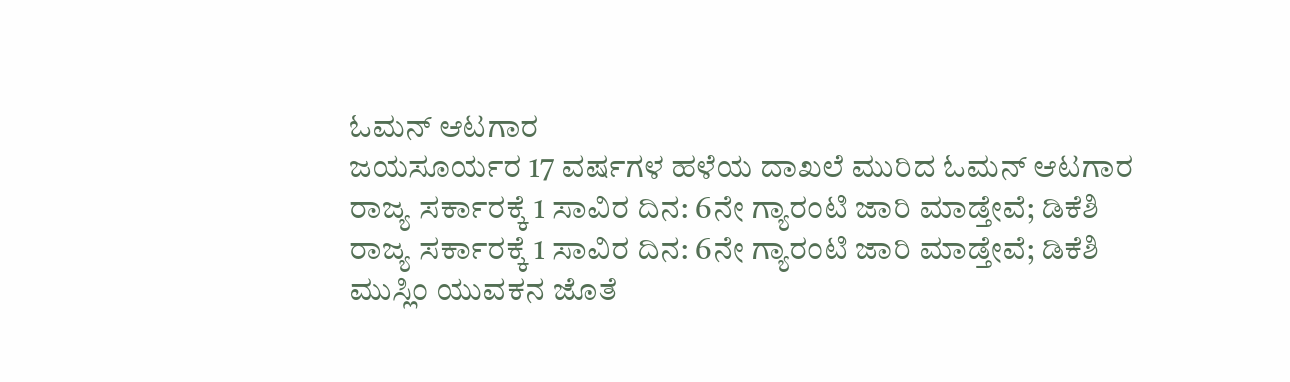ಓಮನ್ ಆಟಗಾರ
ಜಯಸೂರ್ಯರ 17 ವರ್ಷಗಳ ಹಳೆಯ ದಾಖಲೆ ಮುರಿದ ಓಮನ್ ಆಟಗಾರ
ರಾಜ್ಯ ಸರ್ಕಾರಕ್ಕೆ 1 ಸಾವಿರ ದಿನ: 6ನೇ ಗ್ಯಾರಂಟಿ ಜಾರಿ ಮಾಡ್ತೇವೆ; ಡಿಕೆಶಿ
ರಾಜ್ಯ ಸರ್ಕಾರಕ್ಕೆ 1 ಸಾವಿರ ದಿನ: 6ನೇ ಗ್ಯಾರಂಟಿ ಜಾರಿ ಮಾಡ್ತೇವೆ; ಡಿಕೆಶಿ
ಮುಸ್ಲಿಂ ಯುವಕನ ಜೊತೆ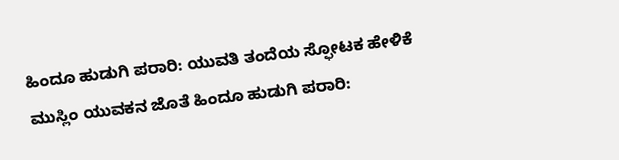ಹಿಂದೂ ಹುಡುಗಿ ಪರಾರಿ: ಯುವತಿ ತಂದೆಯ ಸ್ಫೋಟಕ ಹೇಳಿಕೆ
ಮುಸ್ಲಿಂ ಯುವಕನ ಜೊತೆ ಹಿಂದೂ ಹುಡುಗಿ ಪರಾರಿ: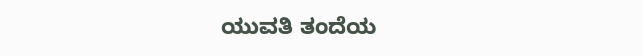ಯುವತಿ ತಂದೆಯ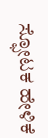ಸ್ಫೋಟಕ ಹೇಳಿಕೆ